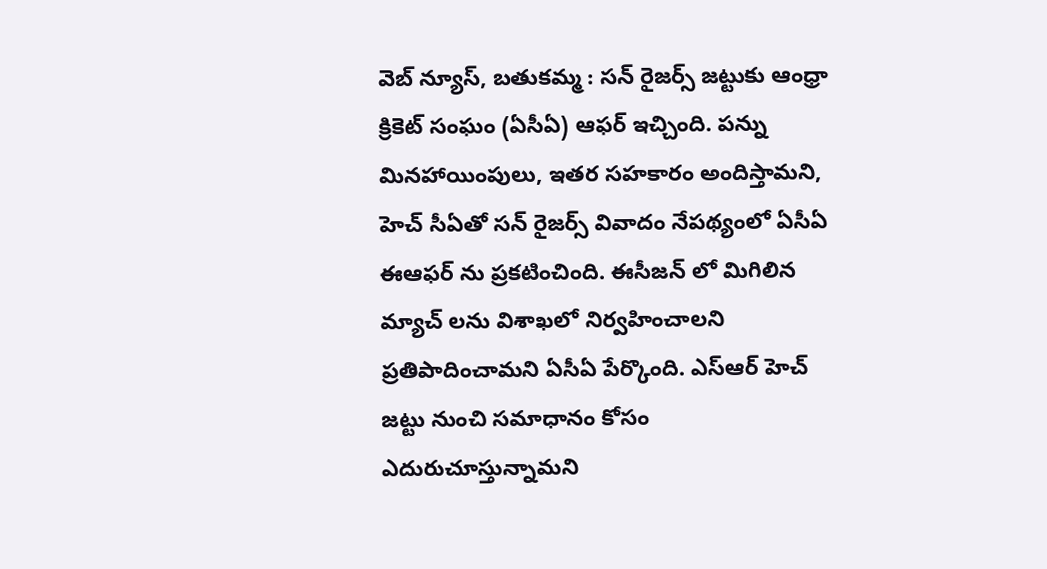వెబ్ న్యూస్, బతుకమ్మ : సన్ రైజర్స్ జట్టుకు ఆంధ్రా క్రికెట్ సంఘం (ఏసీఏ) ఆఫర్ ఇచ్చింది. పన్ను మినహాయింపులు, ఇతర సహకారం అందిస్తామని, హెచ్ సీఏతో సన్ రైజర్స్ వివాదం నేపథ్యంలో ఏసీఏ ఈఆఫర్ ను ప్రకటించింది. ఈసీజన్ లో మిగిలిన మ్యాచ్ లను విశాఖలో నిర్వహించాలని ప్రతిపాదించామని ఏసీఏ పేర్కొంది. ఎస్ఆర్ హెచ్ జట్టు నుంచి సమాధానం కోసం ఎదురుచూస్తున్నామని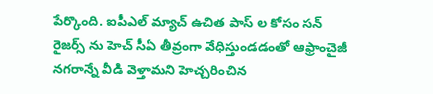పేర్కొంది. ఐపీఎల్ మ్యాచ్ ఉచిత పాస్ ల కోసం సన్ రైజర్స్ ను హెచ్ సీఏ తీవ్రంగా వేధిస్తుండడంతో ఆఫ్రాంచైజీ నగరాన్నే వీడి వెళ్తామని హెచ్చరించిన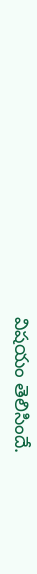విషయం తెలిసిందే.